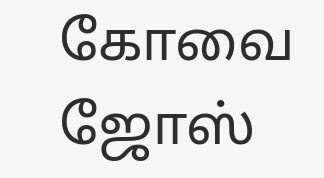கோவை ஜோஸ்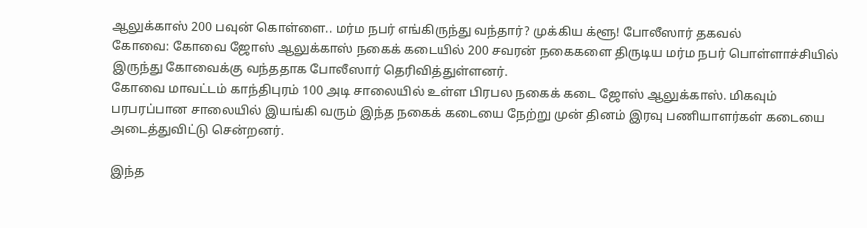ஆலுக்காஸ் 200 பவுன் கொள்ளை.. மர்ம நபர் எங்கிருந்து வந்தார்? முக்கிய க்ளூ! போலீஸார் தகவல்
கோவை: கோவை ஜோஸ் ஆலுக்காஸ் நகைக் கடையில் 200 சவரன் நகைகளை திருடிய மர்ம நபர் பொள்ளாச்சியில் இருந்து கோவைக்கு வந்ததாக போலீஸார் தெரிவித்துள்ளனர்.
கோவை மாவட்டம் காந்திபுரம் 100 அடி சாலையில் உள்ள பிரபல நகைக் கடை ஜோஸ் ஆலுக்காஸ். மிகவும் பரபரப்பான சாலையில் இயங்கி வரும் இந்த நகைக் கடையை நேற்று முன் தினம் இரவு பணியாளர்கள் கடையை அடைத்துவிட்டு சென்றனர்.

இந்த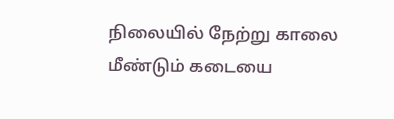நிலையில் நேற்று காலை மீண்டும் கடையை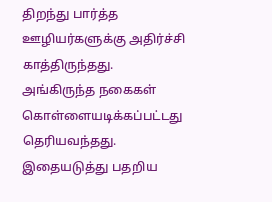திறந்து பார்த்த ஊழியர்களுக்கு அதிர்ச்சி காத்திருந்தது. அங்கிருந்த நகைகள் கொள்ளையடிக்கப்பட்டது தெரியவந்தது. இதையடுத்து பதறிய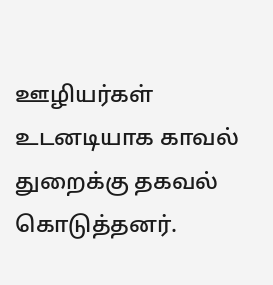ஊழியர்கள் உடனடியாக காவல் துறைக்கு தகவல் கொடுத்தனர்.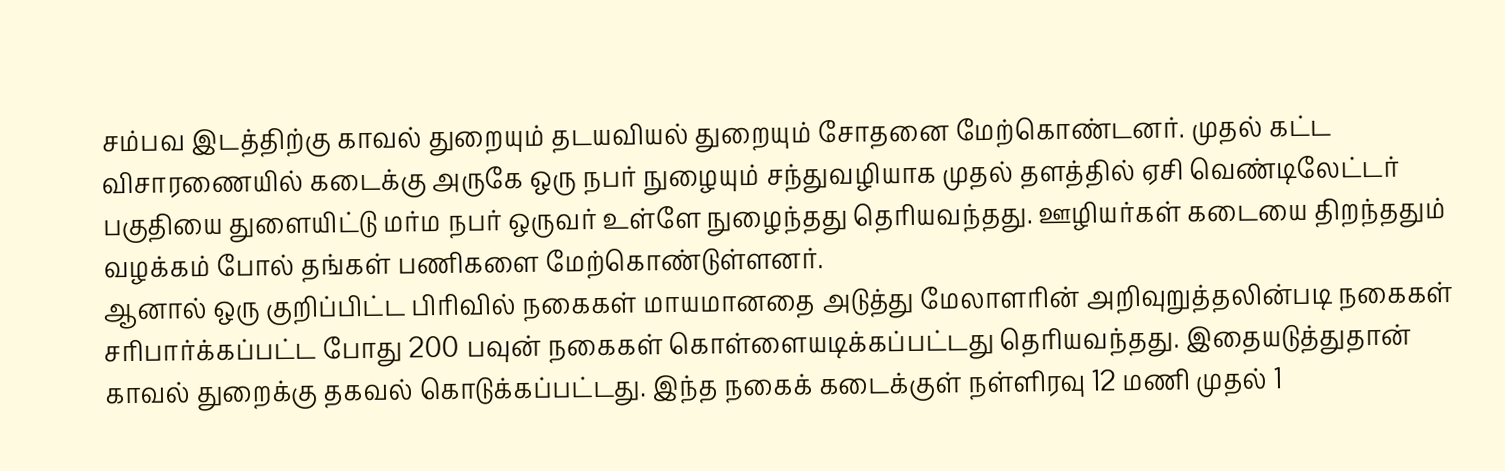சம்பவ இடத்திற்கு காவல் துறையும் தடயவியல் துறையும் சோதனை மேற்கொண்டனர். முதல் கட்ட விசாரணையில் கடைக்கு அருகே ஒரு நபர் நுழையும் சந்துவழியாக முதல் தளத்தில் ஏசி வெண்டிலேட்டர் பகுதியை துளையிட்டு மர்ம நபர் ஒருவர் உள்ளே நுழைந்தது தெரியவந்தது. ஊழியர்கள் கடையை திறந்ததும் வழக்கம் போல் தங்கள் பணிகளை மேற்கொண்டுள்ளனர்.
ஆனால் ஒரு குறிப்பிட்ட பிரிவில் நகைகள் மாயமானதை அடுத்து மேலாளரின் அறிவுறுத்தலின்படி நகைகள் சரிபார்க்கப்பட்ட போது 200 பவுன் நகைகள் கொள்ளையடிக்கப்பட்டது தெரியவந்தது. இதையடுத்துதான் காவல் துறைக்கு தகவல் கொடுக்கப்பட்டது. இந்த நகைக் கடைக்குள் நள்ளிரவு 12 மணி முதல் 1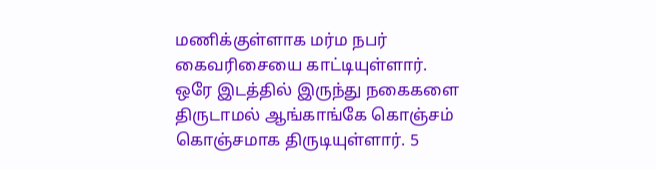மணிக்குள்ளாக மர்ம நபர் கைவரிசையை காட்டியுள்ளார்.
ஒரே இடத்தில் இருந்து நகைகளை திருடாமல் ஆங்காங்கே கொஞ்சம் கொஞ்சமாக திருடியுள்ளார். 5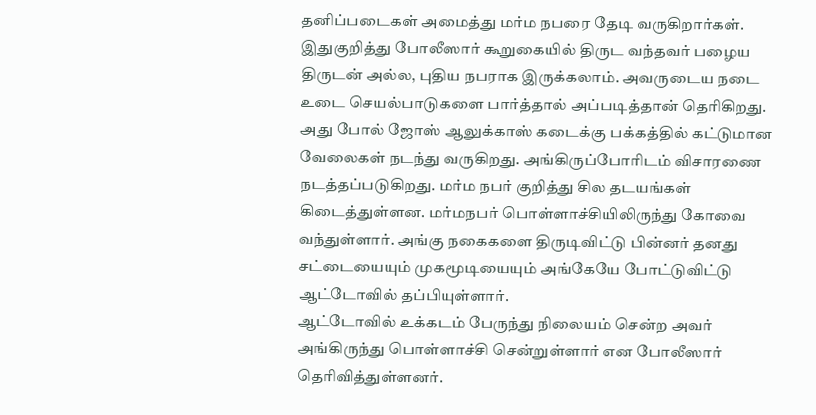தனிப்படைகள் அமைத்து மர்ம நபரை தேடி வருகிறார்கள். இதுகுறித்து போலீஸார் கூறுகையில் திருட வந்தவர் பழைய திருடன் அல்ல, புதிய நபராக இருக்கலாம். அவருடைய நடை உடை செயல்பாடுகளை பார்த்தால் அப்படித்தான் தெரிகிறது.
அது போல் ஜோஸ் ஆலுக்காஸ் கடைக்கு பக்கத்தில் கட்டுமான வேலைகள் நடந்து வருகிறது. அங்கிருப்போரிடம் விசாரணை நடத்தப்படுகிறது. மர்ம நபர் குறித்து சில தடயங்கள் கிடைத்துள்ளன. மர்மநபர் பொள்ளாச்சியிலிருந்து கோவை வந்துள்ளார். அங்கு நகைகளை திருடிவிட்டு பின்னர் தனது சட்டையையும் முகமூடியையும் அங்கேயே போட்டுவிட்டு ஆட்டோவில் தப்பியுள்ளார்.
ஆட்டோவில் உக்கடம் பேருந்து நிலையம் சென்ற அவர் அங்கிருந்து பொள்ளாச்சி சென்றுள்ளார் என போலீஸார் தெரிவித்துள்ளனர்.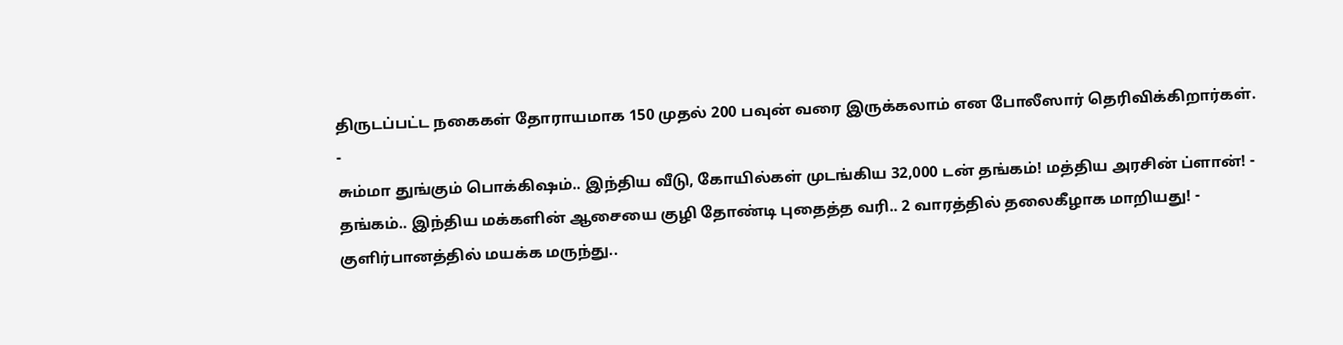திருடப்பட்ட நகைகள் தோராயமாக 150 முதல் 200 பவுன் வரை இருக்கலாம் என போலீஸார் தெரிவிக்கிறார்கள்.
-
சும்மா துங்கும் பொக்கிஷம்.. இந்திய வீடு, கோயில்கள் முடங்கிய 32,000 டன் தங்கம்! மத்திய அரசின் ப்ளான்! -
தங்கம்.. இந்திய மக்களின் ஆசையை குழி தோண்டி புதைத்த வரி.. 2 வாரத்தில் தலைகீழாக மாறியது! -
குளிர்பானத்தில் மயக்க மருந்து..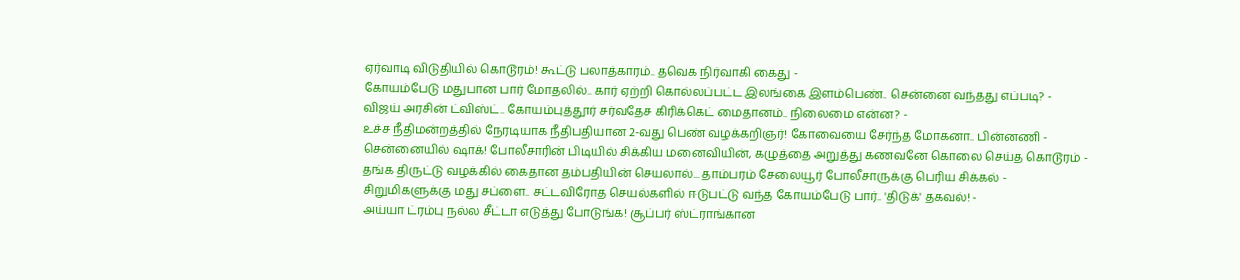ஏர்வாடி விடுதியில் கொடூரம்! கூட்டு பலாத்காரம்.. தவெக நிர்வாகி கைது -
கோயம்பேடு மதுபான பார் மோதலில்.. கார் ஏற்றி கொல்லப்பட்ட இலங்கை இளம்பெண்.. சென்னை வந்தது எப்படி? -
விஜய் அரசின் ட்விஸ்ட்.. கோயம்புத்தூர் சர்வதேச கிரிக்கெட் மைதானம்.. நிலைமை என்ன? -
உச்ச நீதிமன்றத்தில் நேரடியாக நீதிபதியான 2-வது பெண் வழக்கறிஞர்! கோவையை சேர்ந்த மோகனா.. பின்னணி -
சென்னையில் ஷாக்! போலீசாரின் பிடியில் சிக்கிய மனைவியின், கழுத்தை அறுத்து கணவனே கொலை செய்த கொடூரம் -
தங்க திருட்டு வழக்கில் கைதான தம்பதியின் செயலால்... தாம்பரம் சேலையூர் போலீசாருக்கு பெரிய சிக்கல் -
சிறுமிகளுக்கு மது சப்ளை.. சட்டவிரோத செயல்களில் ஈடுபட்டு வந்த கோயம்பேடு பார்.. 'திடுக்' தகவல்! -
அய்யா ட்ரம்பு நல்ல சீட்டா எடுத்து போடுங்க! சூப்பர் ஸ்ட்ராங்கான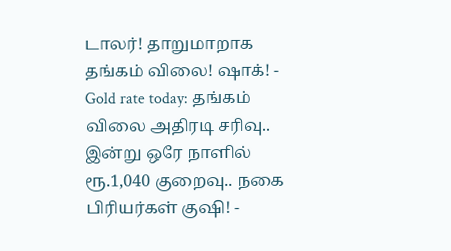டாலர்! தாறுமாறாக தங்கம் விலை! ஷாக்! -
Gold rate today: தங்கம் விலை அதிரடி சரிவு.. இன்று ஒரே நாளில் ரூ.1,040 குறைவு.. நகை பிரியர்கள் குஷி! -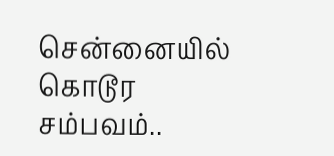சென்னையில் கொடூர சம்பவம்..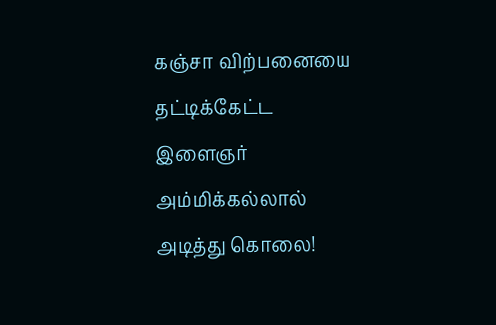கஞ்சா விற்பனையை தட்டிக்கேட்ட இளைஞர் அம்மிக்கல்லால் அடித்து கொலை!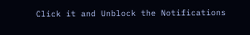Click it and Unblock the Notifications